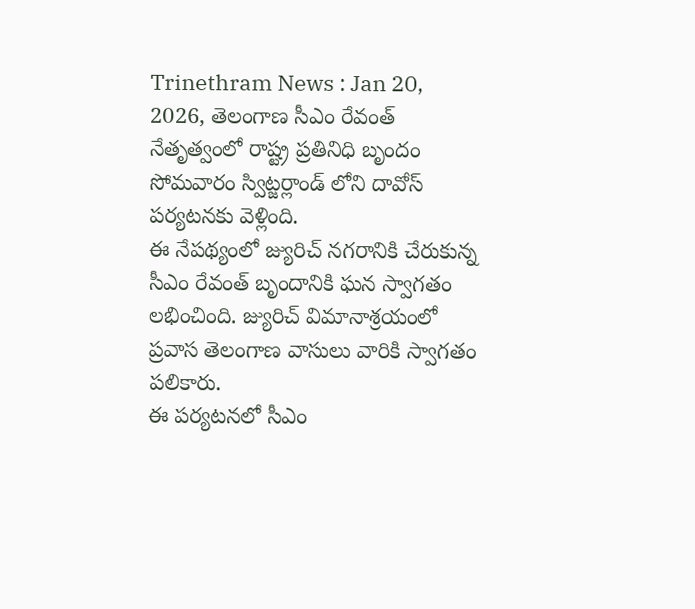Trinethram News : Jan 20, 2026, తెలంగాణ సీఎం రేవంత్ నేతృత్వంలో రాష్ట్ర ప్రతినిధి బృందం సోమవారం స్విట్జర్లాండ్ లోని దావోస్ పర్యటనకు వెళ్లింది.
ఈ నేపథ్యంలో జ్యురిచ్ నగరానికి చేరుకున్న సీఎం రేవంత్ బృందానికి ఘన స్వాగతం లభించింది. జ్యురిచ్ విమానాశ్రయంలో ప్రవాస తెలంగాణ వాసులు వారికి స్వాగతం పలికారు.
ఈ పర్యటనలో సీఎం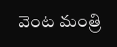వెంట మంత్రి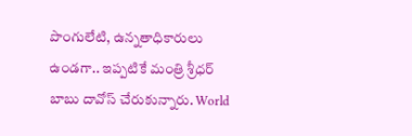పొంగులేటి, ఉన్నతాధికారులు ఉండగా.. ఇప్పటికే మంత్రి శ్రీధర్ బాబు దావోస్ చేరుకున్నారు. World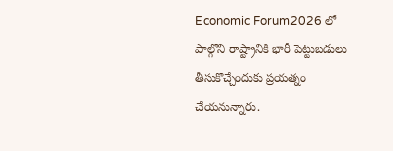Economic Forum2026 లో పాల్గొని రాష్ట్రానికి భారీ పెట్టుబడులు తీసుకొచ్చేందుకు ప్రయత్నం చేయనున్నారు.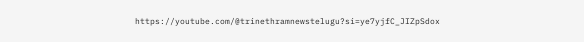https://youtube.com/@trinethramnewstelugu?si=ye7yjfC_JIZpSdox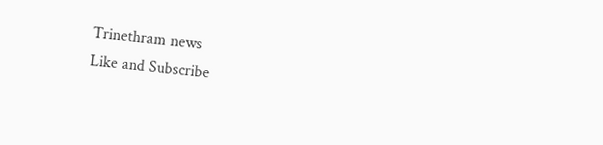Trinethram news
Like and Subscribe